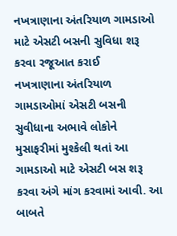નખત્રાણાના અંતરિયાળ ગામડાઓ માટે એસટી બસની સુવિધા શરૂ કરવા રજૂઆત કરાઈ
નખત્રાણાના અંતરિયાળ ગામડાઓમાં એસટી બસની સુવીધાના અભાવે લોકોને મુસાફરીમાં મુશ્કેલી થતાં આ ગામડાઓ માટે એસટી બસ શરૂ કરવા અંગે માંગ કરવામાં આવી. આ બાબતે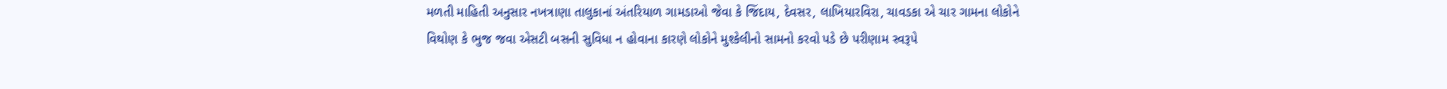મળતી માહિતી અનુસાર નખત્રાણા તાલુકાનાં અંતરિયાળ ગામડાઓ જેવા કે જિંદાય, દેવસર, લાખિયારવિરા, ચાવડકા એ ચાર ગામના લોકોને વિથોણ કે ભુજ જવા એસટી બસની સુવિધા ન હોવાના કારણે લોકોને મુશ્કેલીનો સામનો કરવો પડે છે પરીણામ સ્વરૂપે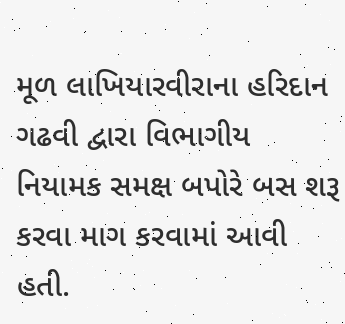મૂળ લાખિયારવીરાના હરિદાન ગઢવી દ્વારા વિભાગીય નિયામક સમક્ષ બપોરે બસ શરૂ કરવા માગ કરવામાં આવી હતી.